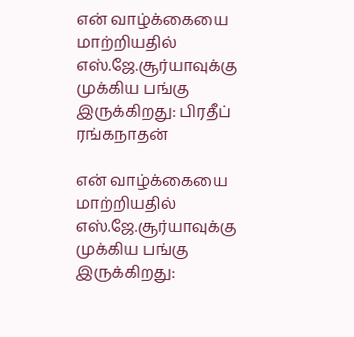என் வாழ்க்கையை மாற்றியதில் எஸ்.ஜே.சூர்யாவுக்கு முக்கிய பங்கு இருக்கிறது: பிரதீப் ரங்கநாதன்

என் வாழ்க்கையை மாற்றியதில் எஸ்.ஜே.சூர்யாவுக்கு முக்கிய பங்கு இருக்கிறது: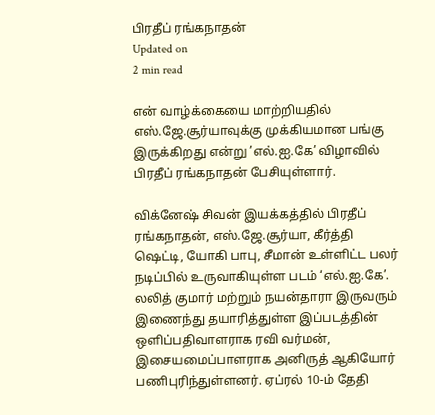பிரதீப் ரங்கநாதன்
Updated on
2 min read

என் வாழ்க்கையை மாற்றியதில் எஸ்.ஜே.சூர்யாவுக்கு முக்கியமான பங்கு இருக்கிறது என்று ’எல்.ஐ.கே’ விழாவில் பிரதீப் ரங்கநாதன் பேசியுள்ளார்.

விக்னேஷ் சிவன் இயக்கத்தில் பிரதீப் ரங்கநாதன், எஸ்.ஜே.சூர்யா, கீர்த்தி ஷெட்டி, யோகி பாபு, சீமான் உள்ளிட்ட பலர் நடிப்பில் உருவாகியுள்ள படம் ‘எல்.ஐ.கே’. லலித் குமார் மற்றும் நயன்தாரா இருவரும் இணைந்து தயாரித்துள்ள இப்படத்தின் ஒளிப்பதிவாளராக ரவி வர்மன், இசையமைப்பாளராக அனிருத் ஆகியோர் பணிபுரிந்துள்ளனர். ஏப்ரல் 10-ம் தேதி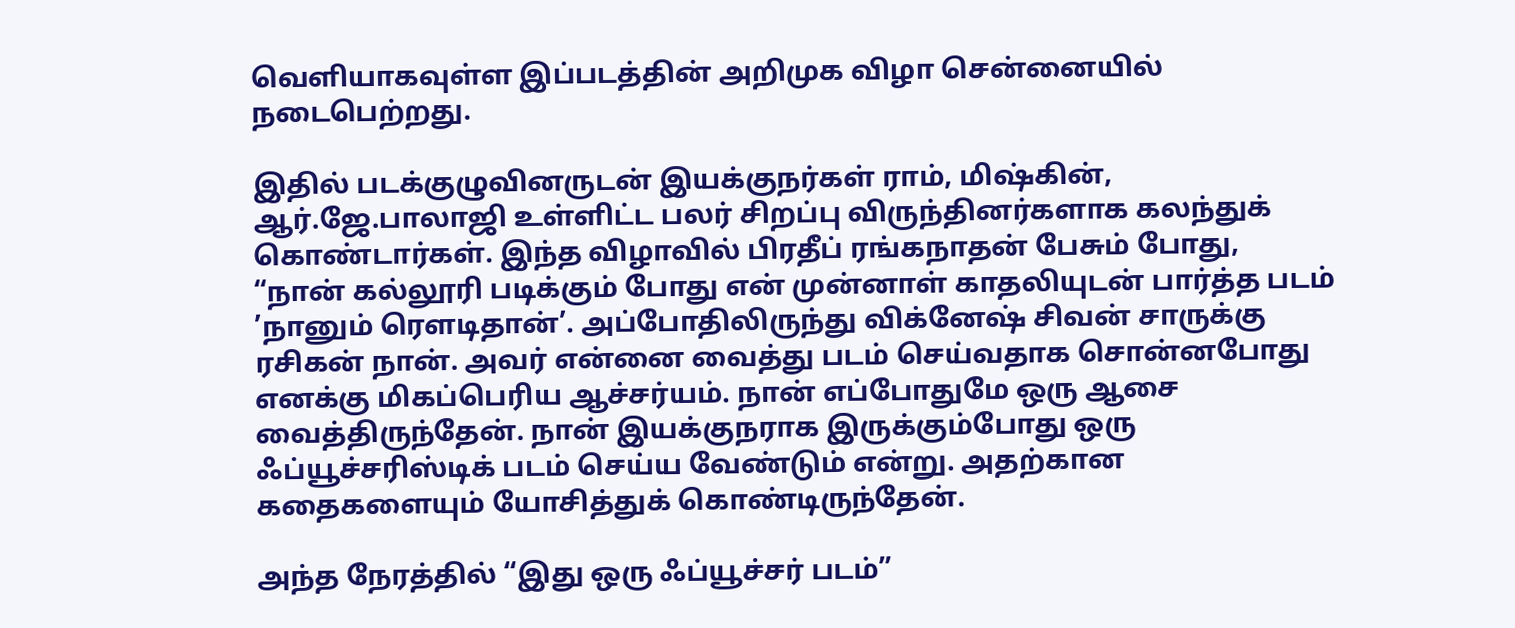வெளியாகவுள்ள இப்படத்தின் அறிமுக விழா சென்னையில் நடைபெற்றது.

இதில் படக்குழுவினருடன் இயக்குநர்கள் ராம், மிஷ்கின், ஆர்.ஜே.பாலாஜி உள்ளிட்ட பலர் சிறப்பு விருந்தினர்களாக கலந்துக் கொண்டார்கள். இந்த விழாவில் பிரதீப் ரங்கநாதன் பேசும் போது, “நான் கல்லூரி படிக்கும் போது என் முன்னாள் காதலியுடன் பார்த்த படம் ’நானும் ரௌடிதான்’. அப்போதிலிருந்து விக்னேஷ் சிவன் சாருக்கு ரசிகன் நான். அவர் என்னை வைத்து படம் செய்வதாக சொன்னபோது எனக்கு மிகப்பெரிய ஆச்சர்யம். நான் எப்போதுமே ஒரு ஆசை வைத்திருந்தேன். நான் இயக்குநராக இருக்கும்போது ஒரு ஃப்யூச்சரிஸ்டிக் படம் செய்ய வேண்டும் என்று. அதற்கான கதைகளையும் யோசித்துக் கொண்டிருந்தேன்.

அந்த நேரத்தில் “இது ஒரு ஃப்யூச்சர் படம்”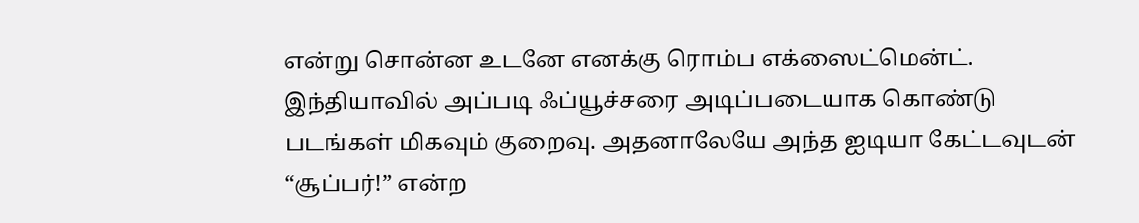என்று சொன்ன உடனே எனக்கு ரொம்ப எக்ஸைட்மென்ட். இந்தியாவில் அப்படி ஃப்யூச்சரை அடிப்படையாக கொண்டு படங்கள் மிகவும் குறைவு. அதனாலேயே அந்த ஐடியா கேட்டவுடன் “சூப்பர்!” என்ற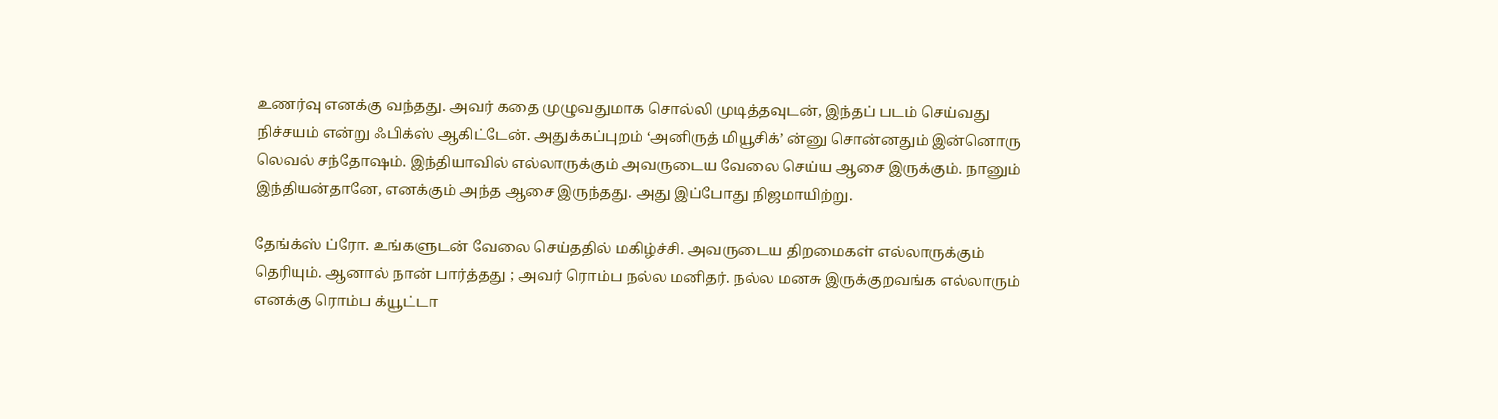உணர்வு எனக்கு வந்தது. அவர் கதை முழுவதுமாக சொல்லி முடித்தவுடன், இந்தப் படம் செய்வது நிச்சயம் என்று ஃபிக்ஸ் ஆகிட்டேன். அதுக்கப்புறம் ‘அனிருத் மியூசிக்’ ன்னு சொன்னதும் இன்னொரு லெவல் சந்தோஷம். இந்தியாவில் எல்லாருக்கும் அவருடைய வேலை செய்ய ஆசை இருக்கும். நானும் இந்தியன்தானே, எனக்கும் அந்த ஆசை இருந்தது. அது இப்போது நிஜமாயிற்று.

தேங்க்ஸ் ப்ரோ. உங்களுடன் வேலை செய்ததில் மகிழ்ச்சி. அவருடைய திறமைகள் எல்லாருக்கும் தெரியும். ஆனால் நான் பார்த்தது ; அவர் ரொம்ப நல்ல மனிதர். நல்ல மனசு இருக்குறவங்க எல்லாரும் எனக்கு ரொம்ப க்யூட்டா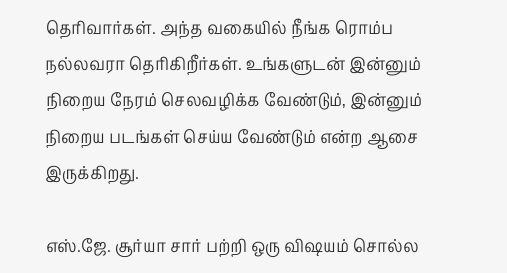தெரிவார்கள். அந்த வகையில் நீங்க ரொம்ப நல்லவரா தெரிகிறீர்கள். உங்களுடன் இன்னும் நிறைய நேரம் செலவழிக்க வேண்டும், இன்னும் நிறைய படங்கள் செய்ய வேண்டும் என்ற ஆசை இருக்கிறது.

எஸ்.ஜே. சூர்யா சார் பற்றி ஒரு விஷயம் சொல்ல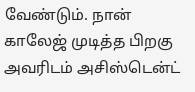வேண்டும். நான் காலேஜ் முடித்த பிறகு அவரிடம் அசிஸ்டென்ட்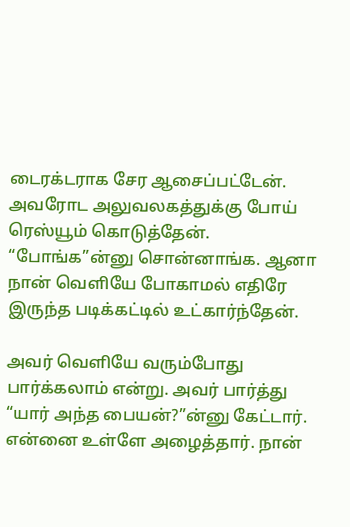டைரக்டராக சேர ஆசைப்பட்டேன். அவரோட அலுவலகத்துக்கு போய் ரெஸ்யூம் கொடுத்தேன். “போங்க”ன்னு சொன்னாங்க. ஆனா நான் வெளியே போகாமல் எதிரே இருந்த படிக்கட்டில் உட்கார்ந்தேன்.

அவர் வெளியே வரும்போது பார்க்கலாம் என்று. அவர் பார்த்து “யார் அந்த பையன்?”ன்னு கேட்டார். என்னை உள்ளே அழைத்தார். நான்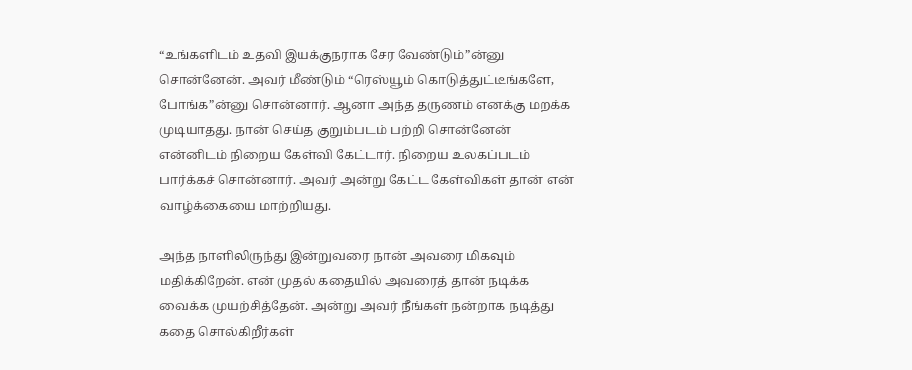“உங்களிடம் உதவி இயக்குநராக சேர வேண்டும்”ன்னு சொன்னேன். அவர் மீண்டும் “ரெஸ்யூம் கொடுத்துட்டீங்களே, போங்க”ன்னு சொன்னார். ஆனா அந்த தருணம் எனக்கு மறக்க முடியாதது. நான் செய்த குறும்படம் பற்றி சொன்னேன் என்னிடம் நிறைய கேள்வி கேட்டார். நிறைய உலகப்படம் பார்க்கச் சொன்னார். அவர் அன்று கேட்ட கேள்விகள் தான் என் வாழ்க்கையை மாற்றியது.

அந்த நாளிலிருந்து இன்றுவரை நான் அவரை மிகவும் மதிக்கிறேன். என் முதல் கதையில் அவரைத் தான் நடிக்க வைக்க முயற்சித்தேன். அன்று அவர் நீங்கள் நன்றாக நடித்து கதை சொல்கிறீர்கள்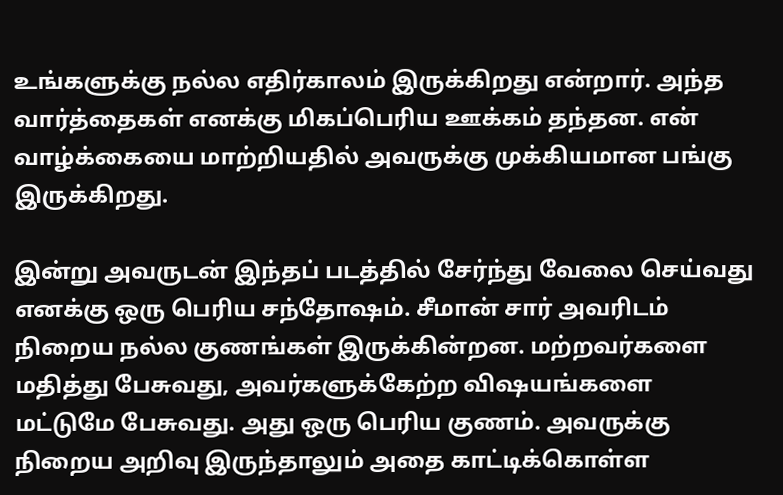உங்களுக்கு நல்ல எதிர்காலம் இருக்கிறது என்றார். அந்த வார்த்தைகள் எனக்கு மிகப்பெரிய ஊக்கம் தந்தன. என் வாழ்க்கையை மாற்றியதில் அவருக்கு முக்கியமான பங்கு இருக்கிறது.

இன்று அவருடன் இந்தப் படத்தில் சேர்ந்து வேலை செய்வது எனக்கு ஒரு பெரிய சந்தோஷம். சீமான் சார் அவரிடம் நிறைய நல்ல குணங்கள் இருக்கின்றன. மற்றவர்களை மதித்து பேசுவது, அவர்களுக்கேற்ற விஷயங்களை மட்டுமே பேசுவது. அது ஒரு பெரிய குணம். அவருக்கு நிறைய அறிவு இருந்தாலும் அதை காட்டிக்கொள்ள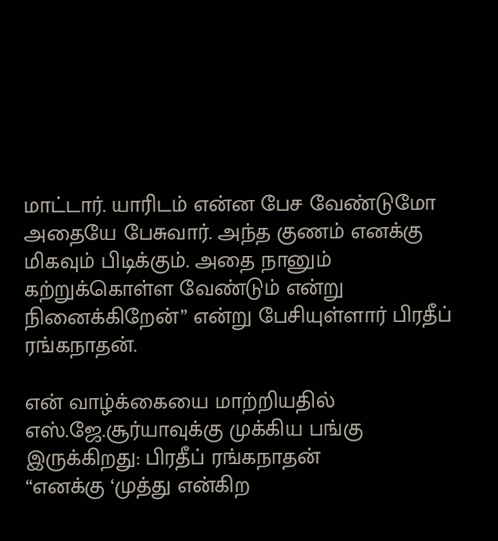மாட்டார். யாரிடம் என்ன பேச வேண்டுமோ அதையே பேசுவார். அந்த குணம் எனக்கு மிகவும் பிடிக்கும். அதை நானும் கற்றுக்கொள்ள வேண்டும் என்று நினைக்கிறேன்” என்று பேசியுள்ளார் பிரதீப் ரங்கநாதன்.

என் வாழ்க்கையை மாற்றியதில் எஸ்.ஜே.சூர்யாவுக்கு முக்கிய பங்கு இருக்கிறது: பிரதீப் ரங்கநாதன்
“எனக்கு ‘முத்து என்கிற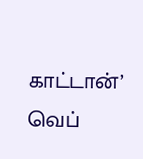காட்டான்’ வெப்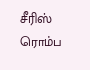சீரிஸ் ரொம்ப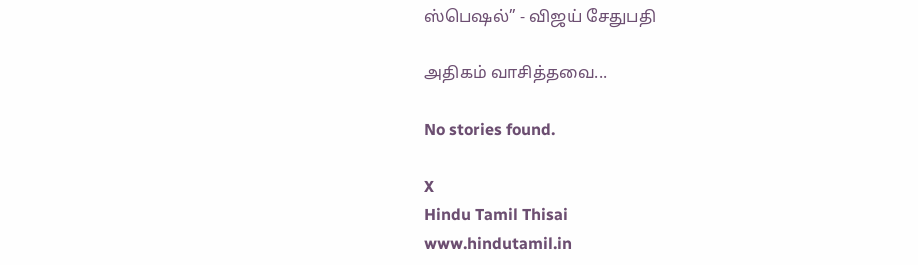ஸ்பெஷல்” - விஜய் சேதுபதி

அதிகம் வாசித்தவை...

No stories found.

X
Hindu Tamil Thisai
www.hindutamil.in